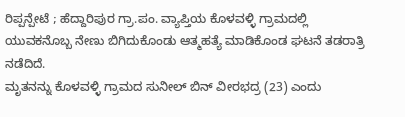ರಿಪ್ಪನ್ಪೇಟೆ ; ಹೆದ್ದಾರಿಪುರ ಗ್ರಾ.ಪಂ. ವ್ಯಾಪ್ತಿಯ ಕೊಳವಳ್ಳಿ ಗ್ರಾಮದಲ್ಲಿ ಯುವಕನೊಬ್ಬ ನೇಣು ಬಿಗಿದುಕೊಂಡು ಆತ್ಮಹತ್ಯೆ ಮಾಡಿಕೊಂಡ ಘಟನೆ ತಡರಾತ್ರಿ ನಡೆದಿದೆ.
ಮೃತನನ್ನು ಕೊಳವಳ್ಳಿ ಗ್ರಾಮದ ಸುನೀಲ್ ಬಿನ್ ವೀರಭದ್ರ (23) ಎಂದು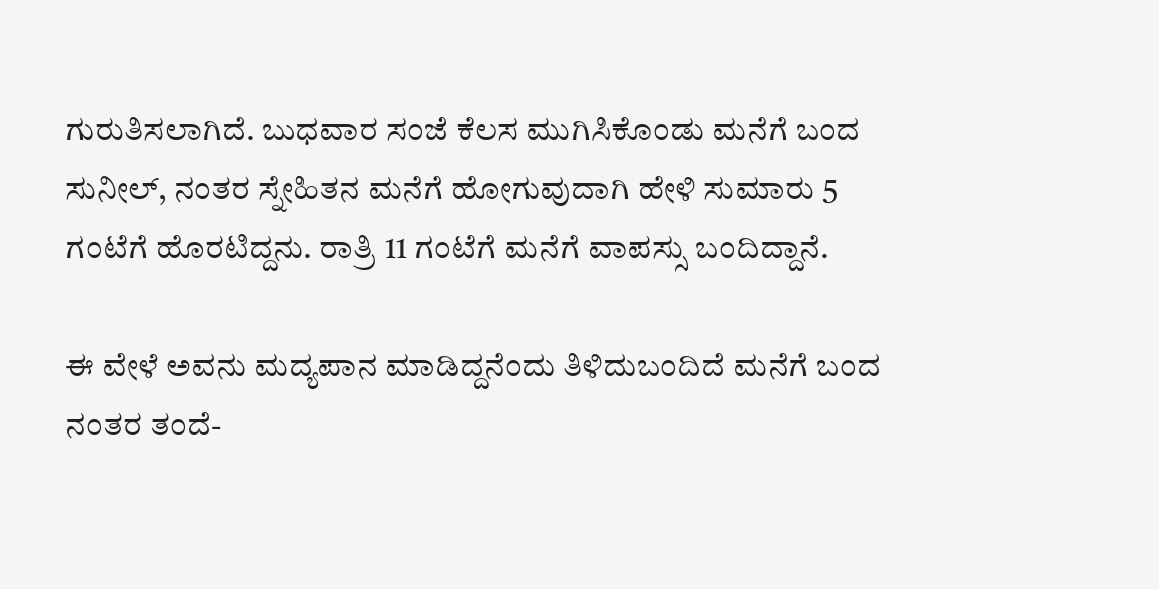ಗುರುತಿಸಲಾಗಿದೆ. ಬುಧವಾರ ಸಂಜೆ ಕೆಲಸ ಮುಗಿಸಿಕೊಂಡು ಮನೆಗೆ ಬಂದ ಸುನೀಲ್, ನಂತರ ಸ್ನೇಹಿತನ ಮನೆಗೆ ಹೋಗುವುದಾಗಿ ಹೇಳಿ ಸುಮಾರು 5 ಗಂಟೆಗೆ ಹೊರಟಿದ್ದನು. ರಾತ್ರಿ 11 ಗಂಟೆಗೆ ಮನೆಗೆ ವಾಪಸ್ಸು ಬಂದಿದ್ದಾನೆ.

ಈ ವೇಳೆ ಅವನು ಮದ್ಯಪಾನ ಮಾಡಿದ್ದನೆಂದು ತಿಳಿದುಬಂದಿದೆ ಮನೆಗೆ ಬಂದ ನಂತರ ತಂದೆ-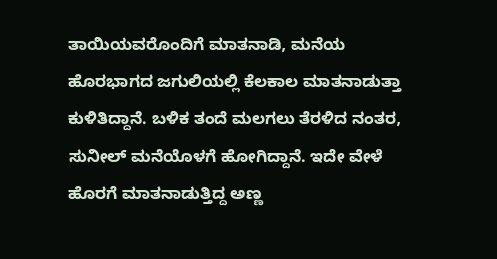ತಾಯಿಯವರೊಂದಿಗೆ ಮಾತನಾಡಿ, ಮನೆಯ ಹೊರಭಾಗದ ಜಗುಲಿಯಲ್ಲಿ ಕೆಲಕಾಲ ಮಾತನಾಡುತ್ತಾ ಕುಳಿತಿದ್ದಾನೆ. ಬಳಿಕ ತಂದೆ ಮಲಗಲು ತೆರಳಿದ ನಂತರ, ಸುನೀಲ್ ಮನೆಯೊಳಗೆ ಹೋಗಿದ್ದಾನೆ. ಇದೇ ವೇಳೆ ಹೊರಗೆ ಮಾತನಾಡುತ್ತಿದ್ದ ಅಣ್ಣ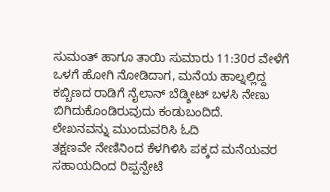ಸುಮಂತ್ ಹಾಗೂ ತಾಯಿ ಸುಮಾರು 11:30ರ ವೇಳೆಗೆ ಒಳಗೆ ಹೋಗಿ ನೋಡಿದಾಗ, ಮನೆಯ ಹಾಲ್ನಲ್ಲಿದ್ದ ಕಬ್ಬಿಣದ ರಾಡಿಗೆ ನೈಲಾನ್ ಬೆಡ್ಶೀಟ್ ಬಳಸಿ ನೇಣು ಬಿಗಿದುಕೊಂಡಿರುವುದು ಕಂಡುಬಂದಿದೆ.
ಲೇಖನವನ್ನು ಮುಂದುವರಿಸಿ ಓದಿ
ತಕ್ಷಣವೇ ನೇಣಿನಿಂದ ಕೆಳಗಿಳಿಸಿ ಪಕ್ಕದ ಮನೆಯವರ ಸಹಾಯದಿಂದ ರಿಪ್ಪನ್ಪೇಟೆ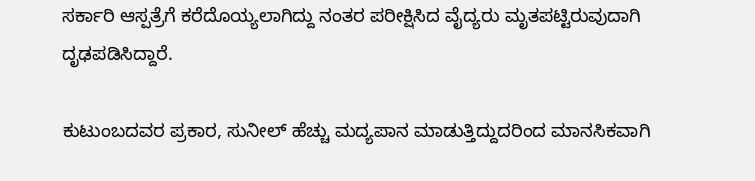ಸರ್ಕಾರಿ ಆಸ್ಪತ್ರೆಗೆ ಕರೆದೊಯ್ಯಲಾಗಿದ್ದು ನಂತರ ಪರೀಕ್ಷಿಸಿದ ವೈದ್ಯರು ಮೃತಪಟ್ಟಿರುವುದಾಗಿ ದೃಢಪಡಿಸಿದ್ದಾರೆ.

ಕುಟುಂಬದವರ ಪ್ರಕಾರ, ಸುನೀಲ್ ಹೆಚ್ಚು ಮದ್ಯಪಾನ ಮಾಡುತ್ತಿದ್ದುದರಿಂದ ಮಾನಸಿಕವಾಗಿ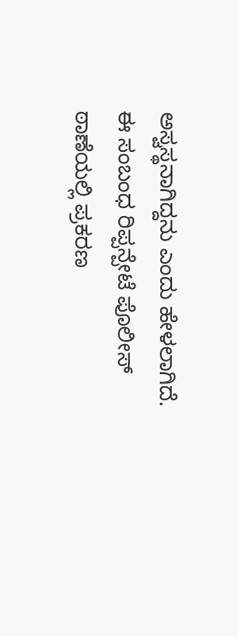ಅಸ್ವಸ್ಥನಾಗಿದ್ದನು ಎಂದು ಹೇಳಲಾಗಿದೆ.
ಈ ಸಂಬಂಧ ರಿಪ್ಪನ್ಪೇಟೆ ಪೊಲೀಸ್ ಠಾಣೆಯಲ್ಲಿ ಪ್ರಕರಣ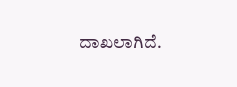ದಾಖಲಾಗಿದೆ.